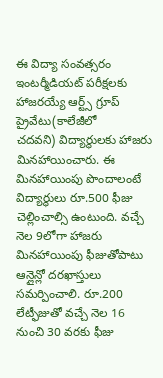ఈ విద్యా సంవత్సరం
ఇంటర్మీడియట్ పరీక్షలకు హాజరయ్యే ఆర్ట్స్ గ్రూప్ ప్రైవేటు(కాలేజీలో
చదవని) విద్యార్థులకు హాజరు మినహాయించారు. ఈ మినహాయింపు పొందాలంటే
విద్యార్థులు రూ.500 ఫీజు చెల్లించాల్సి ఉంటుంది. వచ్చే నెల 9లోగా హాజరు
మినహాయింపు ఫీజుతోపాటు ఆన్లైన్లో దరఖాస్తులు సమర్పించాలి. రూ.200
లేట్ఫీజుతో వచ్చే నెల 16 నుంచి 30 వరకు ఫీజు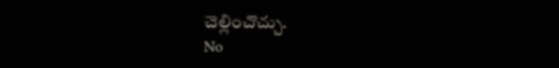చెల్లించొచ్చు.
No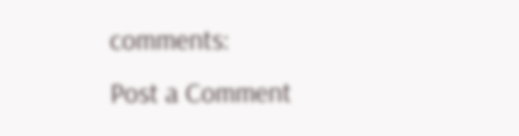comments:
Post a Comment